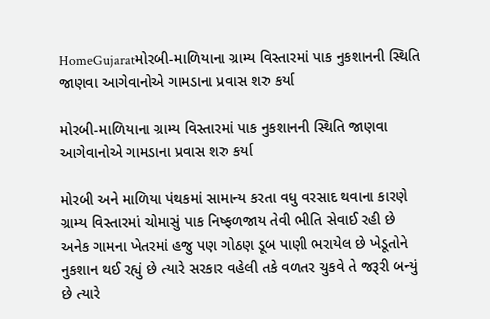HomeGujaratમોરબી-માળિયાના ગ્રામ્ય વિસ્તારમાં પાક નુકશાનની સ્થિતિ જાણવા આગેવાનોએ ગામડાના પ્રવાસ શરુ કર્યા

મોરબી-માળિયાના ગ્રામ્ય વિસ્તારમાં પાક નુકશાનની સ્થિતિ જાણવા આગેવાનોએ ગામડાના પ્રવાસ શરુ કર્યા

મોરબી અને માળિયા પંથકમાં સામાન્ય કરતા વધુ વરસાદ થવાના કારણે ગ્રામ્ય વિસ્તારમાં ચોમાસું પાક નિષ્ફળજાય તેવી ભીતિ સેવાઈ રહી છે અનેક ગામના ખેતરમાં હજુ પણ ગોઠણ ડૂબ પાણી ભરાયેલ છે ખેડૂતોને નુકશાન થઈ રહ્યું છે ત્યારે સરકાર વહેલી તકે વળતર ચુકવે તે જરૂરી બન્યું છે ત્યારે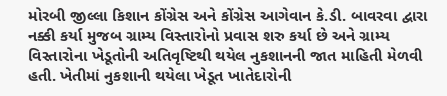મોરબી જીલ્લા કિશાન કોંગ્રેસ અને કોંગ્રેસ આગેવાન કે.ડી. બાવરવા દ્વારા નક્કી કર્યા મુજબ ગ્રામ્ય વિસ્તારોનો પ્રવાસ શરુ કર્યા છે અને ગ્રામ્ય વિસ્તારોના ખેડૂતોની અતિવૃષ્ટિથી થયેલ નુકશાનની જાત માહિતી મેળવી હતી. ખેતીમાં નુકશાની થયેલા ખેડૂત ખાતેદારોની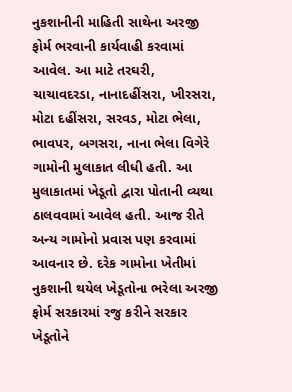નુકશાનીની માહિતી સાથેના અરજી ફોર્મ ભરવાની કાર્યવાહી કરવામાં આવેલ. આ માટે તરઘરી, ચાચાવદરડા, નાનાદહીંસરા, ખીરસરા, મોટા દહીંસરા, સરવડ, મોટા ભેલા, ભાવપર, બગસરા, નાના ભેલા વિગેરે ગામોની મુલાકાત લીધી હતી. આ મુલાકાતમાં ખેડૂતો દ્વારા પોતાની વ્યથા ઠાલવવામાં આવેલ હતી. આજ રીતે અન્ય ગામોનો પ્રવાસ પણ કરવામાં આવનાર છે. દરેક ગામોના ખેતીમાં નુકશાની થયેલ ખેડૂતોના ભરેલા અરજી ફોર્મ સરકારમાં રજુ કરીને સરકાર ખેડૂતોને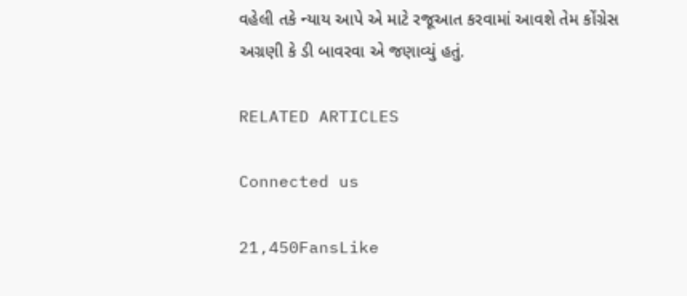વહેલી તકે ન્યાય આપે એ માટે રજૂઆત કરવામાં આવશે તેમ કોંગ્રેસ અગ્રણી કે ડી બાવરવા એ જણાવ્યું હતું.

RELATED ARTICLES

Connected us

21,450FansLike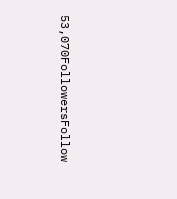53,070FollowersFollow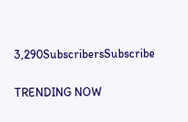3,290SubscribersSubscribe

TRENDING NOW